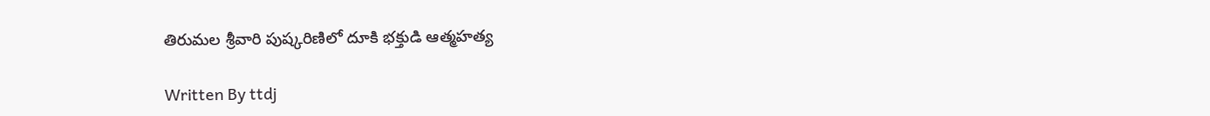తిరుమల శ్రీవారి పుష్కరిణిలో దూకి భక్తుడి ఆత్మహత్య

Written By ttdj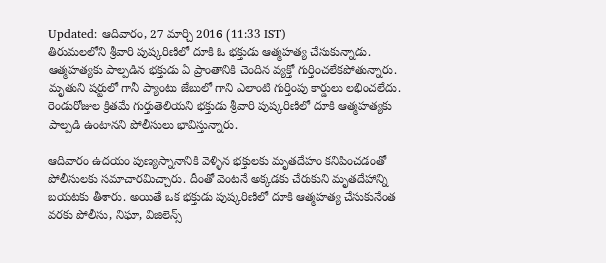Updated: ఆదివారం, 27 మార్చి 2016 (11:33 IST)
తిరుమలలోని శ్రీవారి పుష్కరిణిలో దూకి ఓ భక్తుడు ఆత్మహత్య చేసుకున్నాడు. ఆత్మహత్యకు పాల్పడిన భక్తుడు ఏ ప్రాంతానికి చెందిన వ్యక్తో గుర్తించలేకపోతున్నారు. మృతుని షర్టులో గానీ ప్యాంటు జేబులో గాని ఎలాంటి గుర్తింపు కార్డులు లభించలేదు. రెండురోజుల క్రితమే గుర్తుతెలియని భక్తుడు శ్రీవారి పుష్కరిణిలో దూకి ఆత్మహత్యకు పాల్పడి ఉంటానని పోలీసులు భావిస్తున్నారు.

ఆదివారం ఉదయం పుణ్యస్నానానికి వెళ్ళిన భక్తులకు మృతదేహం కనిపించడంతో పోలీసులకు సమాచారమిచ్చారు. దీంతో వెంటనే అక్కడకు చేరుకుని మృతదేహాన్ని బయటకు తీశారు. అయితే ఒక భక్తుడు పుష్కరిణిలో దూకి ఆత్మహత్య చేసుకునేంత వరకు పోలీసు, నిఘా, విజిలెన్స్‌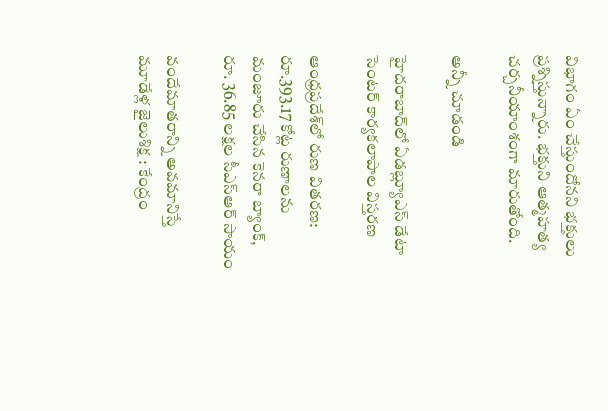విభాగం ఏం చేస్తుందోనని భక్తులు ప్రశ్నిస్తున్నారు. భక్తుని ఆత్మహత్య చర్చనీయాంశంగా మారుతోంది.

అన్నీ చూడండి

హైదరాబాద్‌లో ఏడబ్ల్యూఎస్ డేటా సెంటర్ కార్యకలాపాల విస్తరణ

ఆంధ్రప్రదేశ్‌లో రుణ వితరణ: రూ.393.17 కోట్ల రుణాలను మంజూరు చేసిన కెనరా బ్యాంక్, రూ. 36.85 లక్షల సీఎస్ఆర్ సాయం

వందేమాతరాన్ని అవమానిస్తే మూడేళ్ల జైలుశిక్ష : కేంద్రం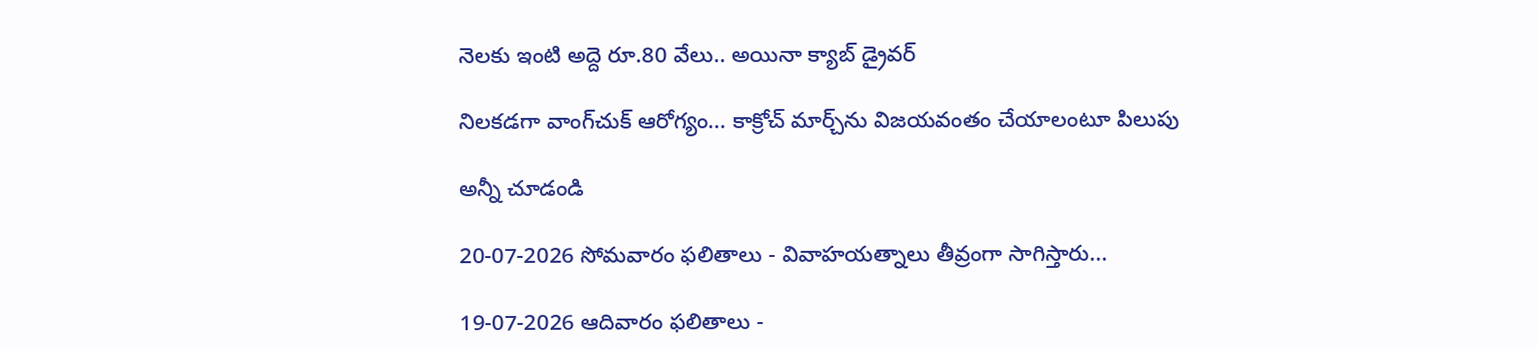నెలకు ఇంటి అద్దె రూ.80 వేలు.. అయినా క్యాబ్ డ్రైవర్

నిలకడగా వాంగ్‌చుక్ ఆరోగ్యం... కాక్రోచ్ మార్చ్‌ను విజయవంతం చేయాలంటూ పిలుపు

అన్నీ చూడండి

20-07-2026 సోమవారం ఫలితాలు - వివాహయత్నాలు తీవ్రంగా సాగిస్తారు...

19-07-2026 ఆదివారం ఫలితాలు -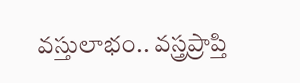వస్తులాభం.. వస్త్రప్రాప్తి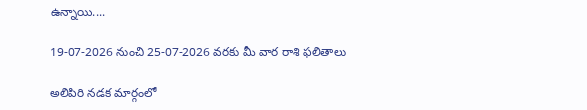ఉన్నాయి....

19-07-2026 నుంచి 25-07-2026 వరకు మీ వార రాశి ఫలితాలు

అలిపిరి నడక మార్గంలో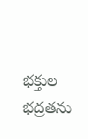భక్తుల భద్రతను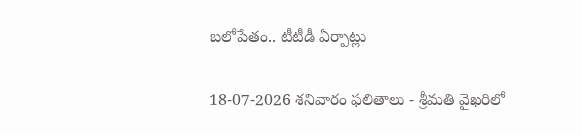బలోపేతం.. టీటీడీ ఏర్పాట్లు

18-07-2026 శనివారం ఫలితాలు - శ్రీమతి వైఖరిలో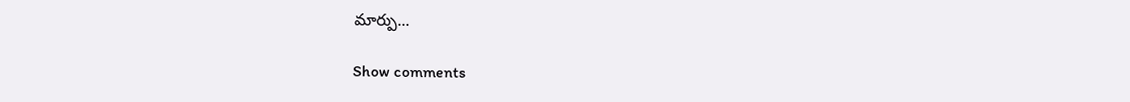మార్పు...

Show comments